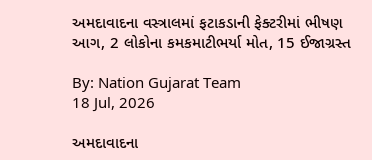અમદાવાદના વસ્ત્રાલમાં ફટાકડાની ફેક્ટરીમાં ભીષણ આગ, 2 લોકોના કમકમાટીભર્યા મોત, 15 ઈજાગ્રસ્ત

By: Nation Gujarat Team
18 Jul, 2026

અમદાવાદના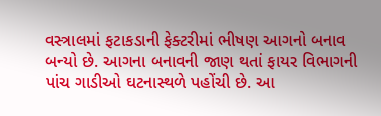વસ્ત્રાલમાં ફટાકડાની ફેક્ટરીમાં ભીષણ આગનો બનાવ બન્યો છે. આગના બનાવની જાણ થતાં ફાયર વિભાગની પાંચ ગાડીઓ ઘટનાસ્થળે પહોંચી છે. આ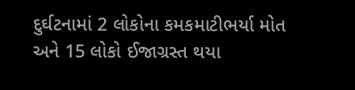દુર્ઘટનામાં 2 લોકોના કમકમાટીભર્યા મોત અને 15 લોકો ઈજાગ્રસ્ત થયા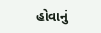હોવાનું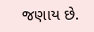જણાય છે.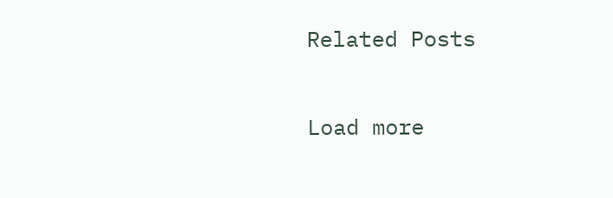Related Posts

Load more